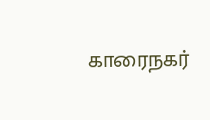காரைநகர்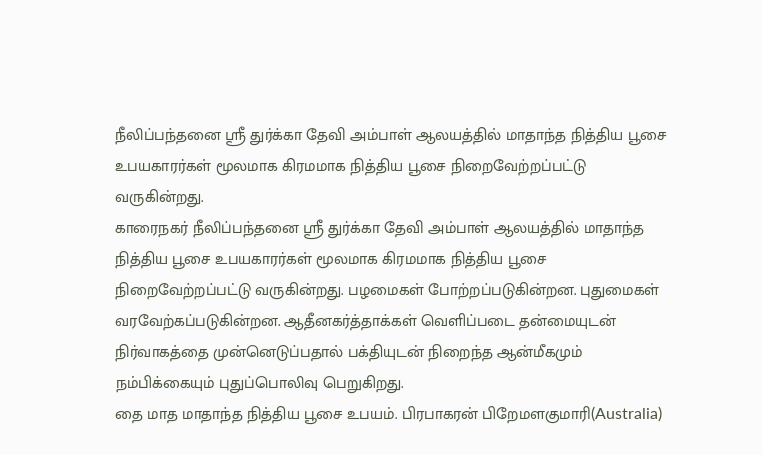நீலிப்பந்தனை ஶ்ரீ துர்க்கா தேவி அம்பாள் ஆலயத்தில் மாதாந்த நித்திய பூசை உபயகாரர்கள் மூலமாக கிரமமாக நித்திய பூசை நிறைவேற்றப்பட்டு வருகின்றது.
காரைநகர் நீலிப்பந்தனை ஶ்ரீ துர்க்கா தேவி அம்பாள் ஆலயத்தில் மாதாந்த நித்திய பூசை உபயகாரர்கள் மூலமாக கிரமமாக நித்திய பூசை நிறைவேற்றப்பட்டு வருகின்றது. பழமைகள் போற்றப்படுகின்றன. புதுமைகள் வரவேற்கப்படுகின்றன. ஆதீனகர்த்தாக்கள் வெளிப்படை தன்மையுடன் நிர்வாகத்தை முன்னெடுப்பதால் பக்தியுடன் நிறைந்த ஆன்மீகமும் நம்பிக்கையும் புதுப்பொலிவு பெறுகிறது.
தை மாத மாதாந்த நித்திய பூசை உபயம். பிரபாகரன் பிறேமளகுமாரி(Australia)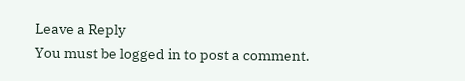Leave a Reply
You must be logged in to post a comment.